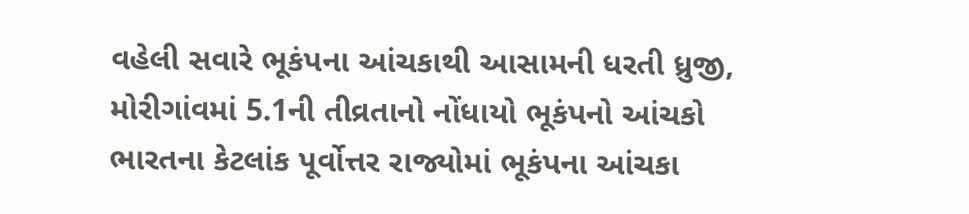વહેલી સવારે ભૂકંપના આંચકાથી આસામની ધરતી ધ્રુજી, મોરીગાંવમાં 5.1ની તીવ્રતાનો નોંધાયો ભૂકંપનો આંચકો
ભારતના કેટલાંક પૂર્વોત્તર રાજ્યોમાં ભૂકંપના આંચકા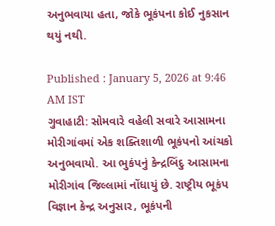અનુભવાયા હતા, જોકે ભૂકંપના કોઈ નુકસાન થયું નથી.

Published : January 5, 2026 at 9:46 AM IST
ગુવાહાટી: સોમવારે વહેલી સવારે આસામના મોરીગાંવમાં એક શક્તિશાળી ભૂકંપનો આંચકો અનુભવાયો. આ ભુકંપનું કેન્દ્રબિંદુ આસામના મોરીગાંવ જિલ્લામાં નોંધાયું છે. રાષ્ટ્રીય ભૂકંપ વિજ્ઞાન કેન્દ્ર અનુસાર, ભૂકંપની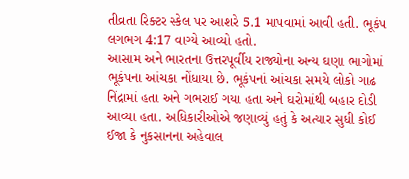તીવ્રતા રિક્ટર સ્કેલ પર આશરે 5.1 માપવામાં આવી હતી. ભૂકંપ લગભગ 4:17 વાગ્યે આવ્યો હતો.
આસામ અને ભારતના ઉત્તરપૂર્વીય રાજ્યોના અન્ય ઘણા ભાગોમાં ભૂકંપના આંચકા નોંધાયા છે. ભૂકંપનાં આંચકા સમયે લોકો ગાઢ નિંદ્રામાં હતા અને ગભરાઈ ગયા હતા અને ઘરોમાંથી બહાર દોડી આવ્યા હતા. અધિકારીઓએ જણાવ્યું હતું કે અત્યાર સુધી કોઈ ઈજા કે નુકસાનના અહેવાલ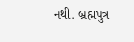નથી. બ્રહ્મપુત્ર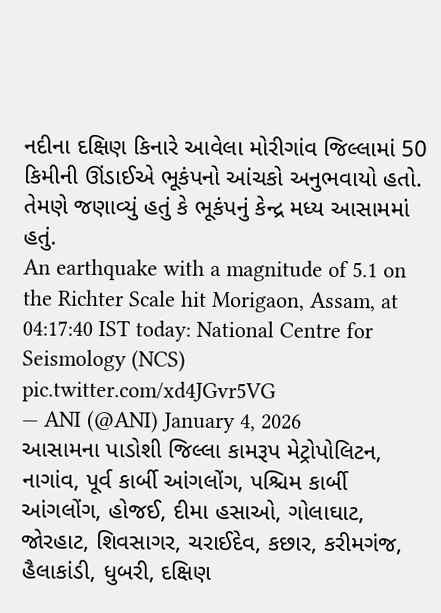નદીના દક્ષિણ કિનારે આવેલા મોરીગાંવ જિલ્લામાં 50 કિમીની ઊંડાઈએ ભૂકંપનો આંચકો અનુભવાયો હતો. તેમણે જણાવ્યું હતું કે ભૂકંપનું કેન્દ્ર મધ્ય આસામમાં હતું.
An earthquake with a magnitude of 5.1 on the Richter Scale hit Morigaon, Assam, at 04:17:40 IST today: National Centre for Seismology (NCS) pic.twitter.com/xd4JGvr5VG
— ANI (@ANI) January 4, 2026
આસામના પાડોશી જિલ્લા કામરૂપ મેટ્રોપોલિટન, નાગાંવ, પૂર્વ કાર્બી આંગલોંગ, પશ્ચિમ કાર્બી આંગલોંગ, હોજઈ, દીમા હસાઓ, ગોલાઘાટ, જોરહાટ, શિવસાગર, ચરાઈદેવ, કછાર, કરીમગંજ, હૈલાકાંડી, ધુબરી, દક્ષિણ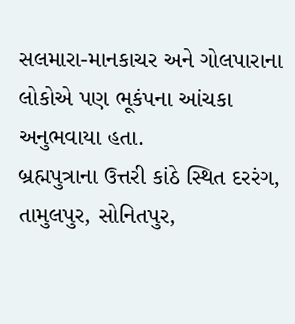સલમારા-માનકાચર અને ગોલપારાના લોકોએ પણ ભૂકંપના આંચકા અનુભવાયા હતા.
બ્રહ્મપુત્રાના ઉત્તરી કાંઠે સ્થિત દરરંગ, તામુલપુર, સોનિતપુર,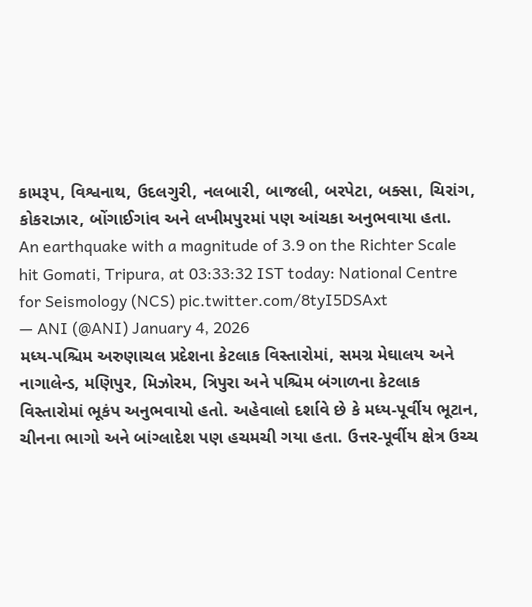કામરૂપ, વિશ્વનાથ, ઉદલગુરી, નલબારી, બાજલી, બરપેટા, બક્સા, ચિરાંગ, કોકરાઝાર, બોંગાઈગાંવ અને લખીમપુરમાં પણ આંચકા અનુભવાયા હતા.
An earthquake with a magnitude of 3.9 on the Richter Scale hit Gomati, Tripura, at 03:33:32 IST today: National Centre for Seismology (NCS) pic.twitter.com/8tyI5DSAxt
— ANI (@ANI) January 4, 2026
મધ્ય-પશ્ચિમ અરુણાચલ પ્રદેશના કેટલાક વિસ્તારોમાં, સમગ્ર મેઘાલય અને નાગાલેન્ડ, મણિપુર, મિઝોરમ, ત્રિપુરા અને પશ્ચિમ બંગાળના કેટલાક વિસ્તારોમાં ભૂકંપ અનુભવાયો હતો. અહેવાલો દર્શાવે છે કે મધ્ય-પૂર્વીય ભૂટાન, ચીનના ભાગો અને બાંગ્લાદેશ પણ હચમચી ગયા હતા. ઉત્તર-પૂર્વીય ક્ષેત્ર ઉચ્ચ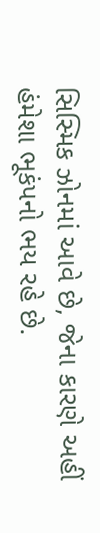સિસ્મિક ઝોનમાં આવે છે, જેના કારણે અહીં હંમેશા ભૂકંપનો ભય રહે છે.